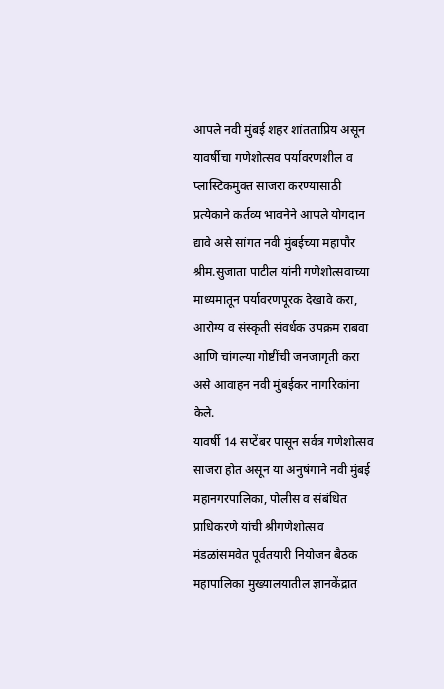आपले नवी मुंबई शहर शांतताप्रिय असून यावर्षीचा गणेशोत्सव पर्यावरणशील व प्लास्टिकमुक्त साजरा करण्यासाठी प्रत्येकाने कर्तव्य भावनेने आपले योगदान द्यावे असे सांगत नवी मुंबईच्या महापौर श्रीम.सुजाता पाटील यांनी गणेशोत्सवाच्या माध्यमातून पर्यावरणपूरक देखावे करा, आरोग्य व संस्कृती संवर्धक उपक्रम राबवा आणि चांगल्या गोष्टींची जनजागृती करा असे आवाहन नवी मुंबईकर नागरिकांना केले.
यावर्षी 14 सप्टेंबर पासून सर्वत्र गणेशोत्सव साजरा होत असून या अनुषंगाने नवी मुंबई महानगरपालिका, पोलीस व संबंधित प्राधिकरणे यांची श्रीगणेशोत्सव मंडळांसमवेत पूर्वतयारी नियोजन बैठक महापालिका मुख्यालयातील ज्ञानकेंद्रात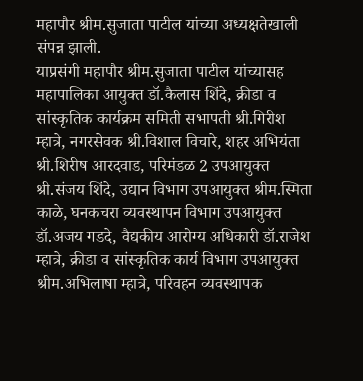महापौर श्रीम.सुजाता पाटील यांच्या अध्यक्षतेखाली संपन्न झाली.
याप्रसंगी महापौर श्रीम.सुजाता पाटील यांच्यासह महापालिका आयुक्त डॉ.कैलास शिंदे, क्रीडा व सांस्कृतिक कार्यक्रम समिती सभापती श्री.गिरीश म्हात्रे, नगरसेवक श्री.विशाल विचारे, शहर अभियंता श्री.शिरीष आरदवाड, परिमंडळ 2 उपआयुक्त श्री.संजय शिंदे, उद्यान विभाग उपआयुक्त श्रीम.स्मिता काळे, घनकचरा व्यवस्थापन विभाग उपआयुक्त डॉ.अजय गडदे, वैद्यकीय आरोग्य अधिकारी डॉ.राजेश म्हात्रे, क्रीडा व सांस्कृतिक कार्य विभाग उपआयुक्त श्रीम.अभिलाषा म्हात्रे, परिवहन व्यवस्थापक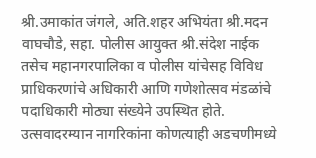श्री.उमाकांत जंगले, अति.शहर अभियंता श्री.मदन वाघचौडे, सहा. पोलीस आयुक्त श्री.संदेश नाईक तसेच महानगरपालिका व पोलीस यांचेसह विविध प्राधिकरणांचे अधिकारी आणि गणेशोत्सव मंडळांचे पदाधिकारी मोठ्या संख्येने उपस्थित होते.
उत्सवादरम्यान नागरिकांना कोणत्याही अडचणीमध्ये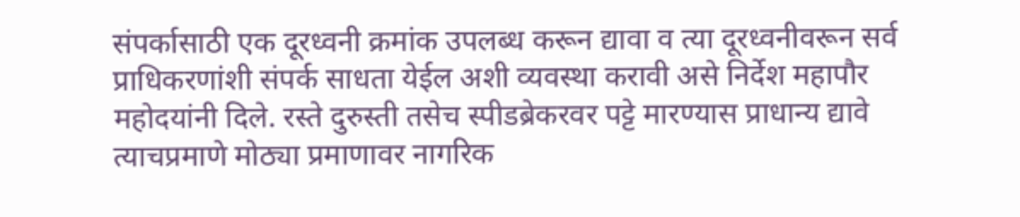संपर्कासाठी एक दूरध्वनी क्रमांक उपलब्ध करून द्यावा व त्या दूरध्वनीवरून सर्व प्राधिकरणांशी संपर्क साधता येईल अशी व्यवस्था करावी असे निर्देश महापौर महोदयांनी दिले. रस्ते दुरुस्ती तसेच स्पीडब्रेकरवर पट्टे मारण्यास प्राधान्य द्यावे त्याचप्रमाणे मोठ्या प्रमाणावर नागरिक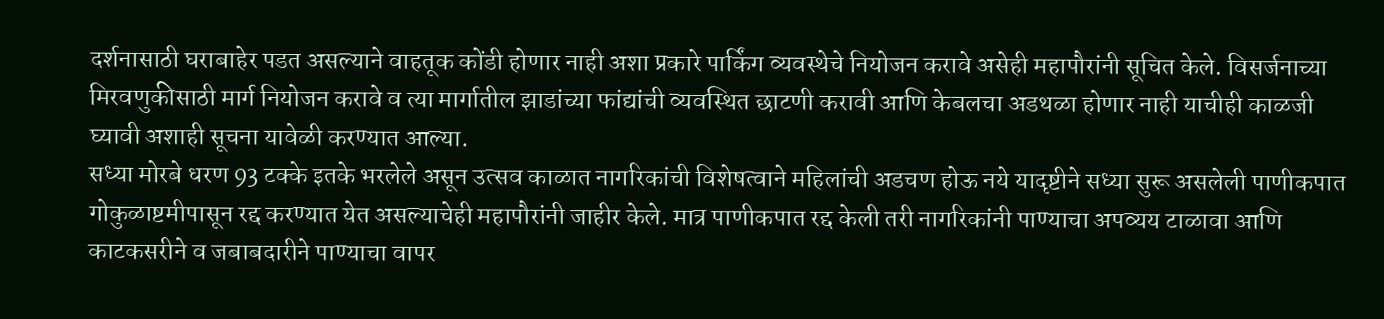दर्शनासाठी घराबाहेर पडत असल्याने वाहतूक कोंडी होणार नाही अशा प्रकारे पार्किंग व्यवस्थेचे नियोजन करावे असेही महापौरांनी सूचित केले. विसर्जनाच्या मिरवणुकीसाठी मार्ग नियोजन करावे व त्या मार्गातील झाडांच्या फांद्यांची व्यवस्थित छाटणी करावी आणि केबलचा अडथळा होणार नाही याचीही काळजी घ्यावी अशाही सूचना यावेळी करण्यात आल्या.
सध्या मोरबे धरण 93 टक्के इतके भरलेले असून उत्सव काळात नागरिकांची विशेषत्वाने महिलांची अडचण होऊ नये यादृष्टीने सध्या सुरू असलेली पाणीकपात गोकुळाष्टमीपासून रद्द करण्यात येत असल्याचेही महापौरांनी जाहीर केले. मात्र पाणीकपात रद्द केली तरी नागरिकांनी पाण्याचा अपव्यय टाळावा आणि काटकसरीने व जबाबदारीने पाण्याचा वापर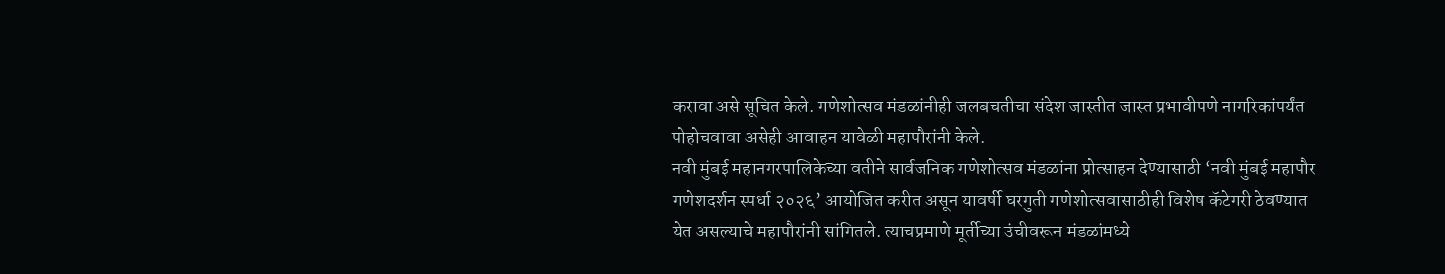करावा असे सूचित केले. गणेशोत्सव मंडळांनीही जलबचतीचा संदेश जास्तीत जास्त प्रभावीपणे नागरिकांपर्यंत पोहोचवावा असेही आवाहन यावेळी महापौरांनी केले.
नवी मुंबई महानगरपालिकेच्या वतीने सार्वजनिक गणेशोत्सव मंडळांना प्रोत्साहन देण्यासाठी ‘नवी मुंबई महापौर गणेशदर्शन स्पर्धा २०२६’ आयोजित करीत असून यावर्षी घरगुती गणेशोत्सवासाठीही विशेष कॅटेगरी ठेवण्यात येत असल्याचे महापौरांनी सांगितले. त्याचप्रमाणे मूर्तीच्या उंचीवरून मंडळांमध्ये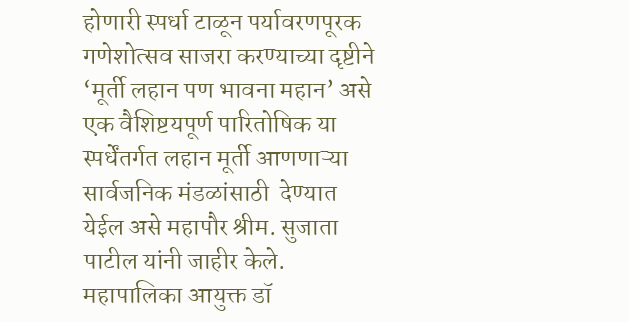होणारी स्पर्धा टाळून पर्यावरणपूरक गणेशोत्सव साजरा करण्याच्या दृष्टीने ‘मूर्ती लहान पण भावना महान’ असे एक वैशिष्टयपूर्ण पारितोषिक या स्पर्धेंतर्गत लहान मूर्ती आणणाऱ्या सार्वजनिक मंडळांसाठी  देण्यात येईल असे महापौर श्रीम. सुजाता पाटील यांनी जाहीर केले.
महापालिका आयुक्त डॉ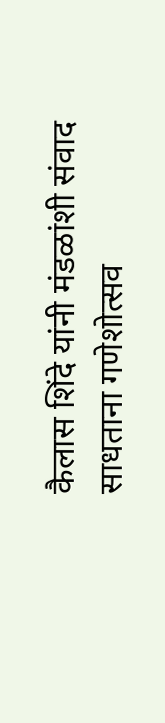कैलास शिंदे यांनी मंडळांशी संवाद साधताना गणेशोत्सव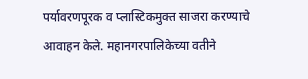पर्यावरणपूरक व प्लास्टिकमुक्त साजरा करण्याचे आवाहन केले. महानगरपालिकेच्या वतीने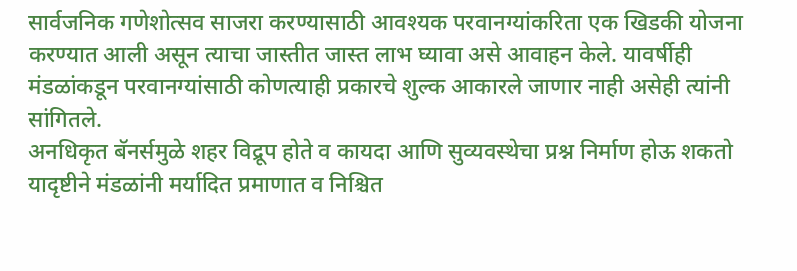सार्वजनिक गणेशोत्सव साजरा करण्यासाठी आवश्यक परवानग्यांकरिता एक खिडकी योजना करण्यात आली असून त्याचा जास्तीत जास्त लाभ घ्यावा असे आवाहन केले. यावर्षीही मंडळांकडून परवानग्यांसाठी कोणत्याही प्रकारचे शुल्क आकारले जाणार नाही असेही त्यांनी सांगितले.
अनधिकृत बॅनर्समुळे शहर विद्रूप होते व कायदा आणि सुव्यवस्थेचा प्रश्न निर्माण होऊ शकतो यादृष्टीने मंडळांनी मर्यादित प्रमाणात व निश्चित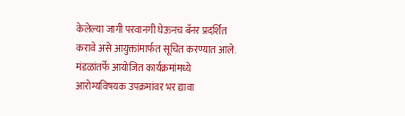केलेल्या जागी परवानगी घेऊनच बॅनर प्रदर्शित करावे असे आयुक्तांमार्फत सूचित करण्यात आले. मंडळांतर्फे आयोजित कार्यक्रमांमध्ये आरोग्यविषयक उपक्रमांवर भर द्यावा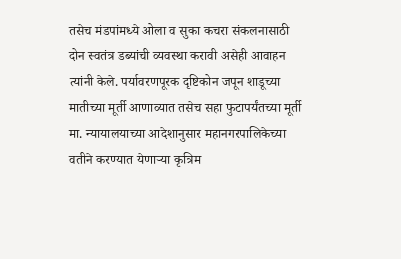तसेच मंडपांमध्ये ओला व सुका कचरा संकलनासाठी दोन स्वतंत्र डब्यांची व्यवस्था करावी असेही आवाहन त्यांनी केले. पर्यावरणपूरक दृष्टिकोन जपून शाडूच्या मातीच्या मूर्ती आणाव्यात तसेच सहा फुटापर्यंतच्या मूर्ती मा. न्यायालयाच्या आदेशानुसार महानगरपालिकेच्या वतीने करण्यात येणाऱ्या कृत्रिम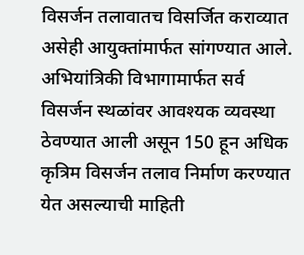विसर्जन तलावातच विसर्जित कराव्यात असेही आयुक्तांमार्फत सांगण्यात आले.
अभियांत्रिकी विभागामार्फत सर्व विसर्जन स्थळांवर आवश्यक व्यवस्था ठेवण्यात आली असून 150 हून अधिक कृत्रिम विसर्जन तलाव निर्माण करण्यात येत असल्याची माहिती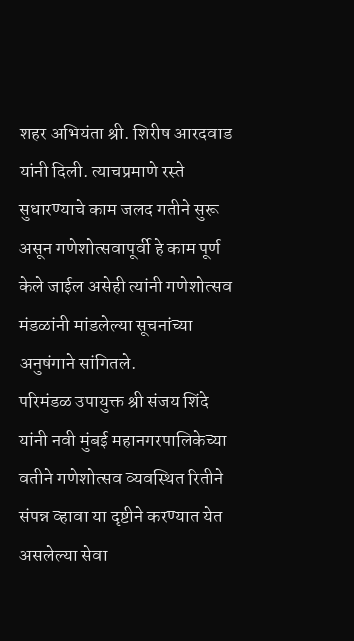शहर अभियंता श्री. शिरीष आरदवाड यांनी दिली. त्याचप्रमाणे रस्ते सुधारण्याचे काम जलद गतीने सुरू असून गणेशोत्सवापूर्वी हे काम पूर्ण केले जाईल असेही त्यांनी गणेशोत्सव मंडळांनी मांडलेल्या सूचनांच्या अनुषंगाने सांगितले.
परिमंडळ उपायुक्त श्री संजय शिंदे यांनी नवी मुंबई महानगरपालिकेच्या वतीने गणेशोत्सव व्यवस्थित रितीने संपन्न व्हावा या दृष्टीने करण्यात येत असलेल्या सेवा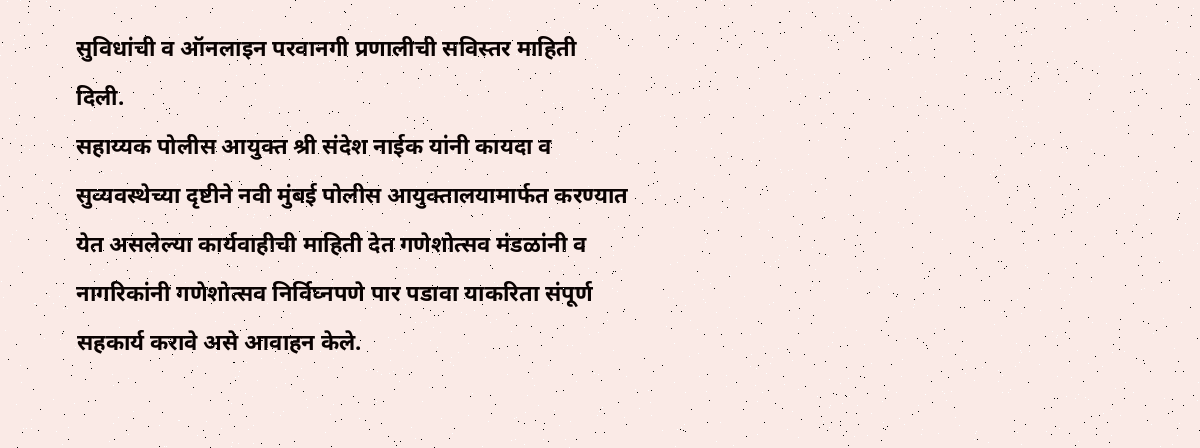सुविधांची व ऑनलाइन परवानगी प्रणालीची सविस्तर माहिती दिली.
सहाय्यक पोलीस आयुक्त श्री संदेश नाईक यांनी कायदा व सुव्यवस्थेच्या दृष्टीने नवी मुंबई पोलीस आयुक्तालयामार्फत करण्यात येत असलेल्या कार्यवाहीची माहिती देत गणेशोत्सव मंडळांनी व नागरिकांनी गणेशोत्सव निर्विघ्नपणे पार पडावा याकरिता संपूर्ण सहकार्य करावे असे आवाहन केले.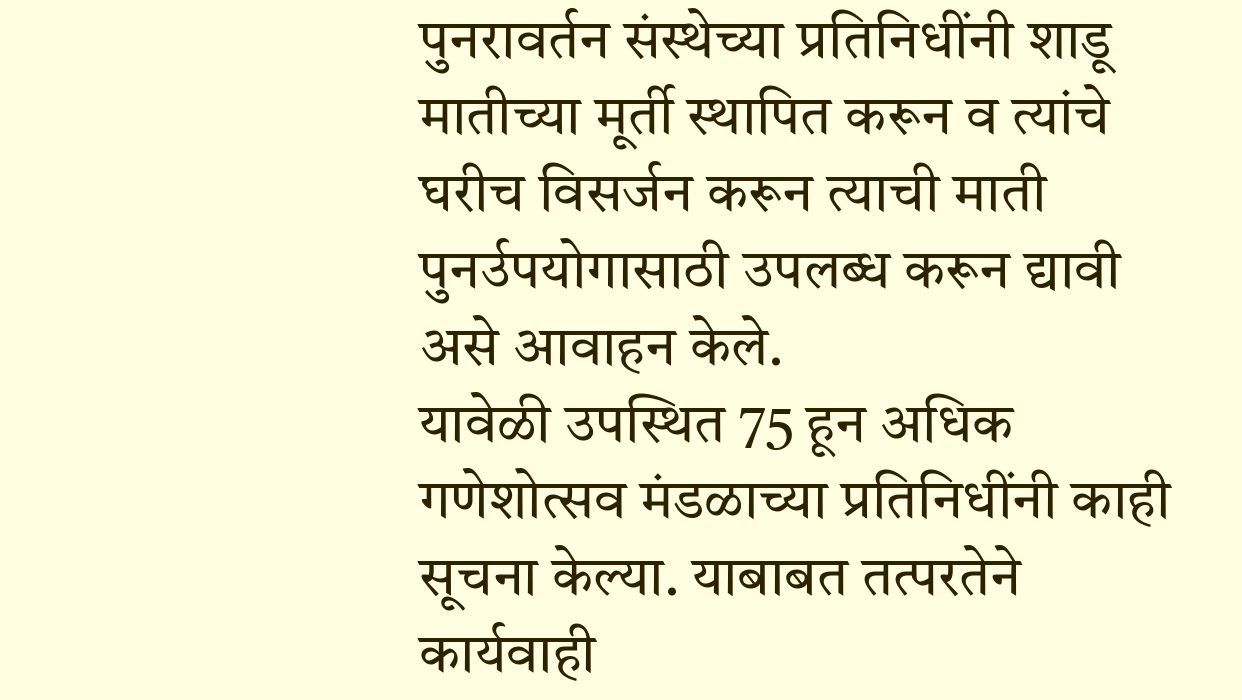पुनरावर्तन संस्थेच्या प्रतिनिधींनी शाडू मातीच्या मूर्ती स्थापित करून व त्यांचे घरीच विसर्जन करून त्याची माती पुनर्उपयोगासाठी उपलब्ध करून द्यावी असे आवाहन केले.
यावेळी उपस्थित 75 हून अधिक गणेशोत्सव मंडळाच्या प्रतिनिधींनी काही सूचना केल्या. याबाबत तत्परतेने कार्यवाही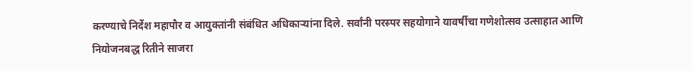करण्याचे निर्देश महापौर व आयुक्तांनी संबंधित अधिकाऱ्यांना दिले. सर्वांनी परस्पर सहयोगाने यावर्षीचा गणेशोत्सव उत्साहात आणि नियोजनबद्ध रितीने साजरा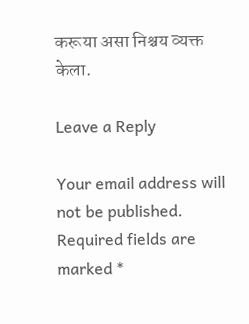करूया असा निश्चय व्यक्त केला.

Leave a Reply

Your email address will not be published. Required fields are marked *